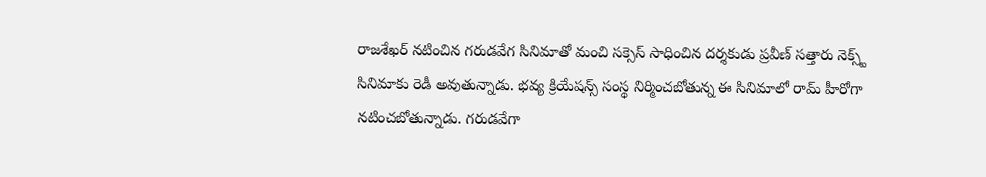రాజశేఖర్ నటించిన గరుడవేగ సినిమాతో మంచి సక్సెస్ సాధించిన దర్శకుడు ప్రవీణ్ సత్తారు నెక్స్ట్ సినిమాకు రెడీ అవుతున్నాడు. భవ్య క్రియేషన్స్ సంస్థ నిర్మించబోతున్న ఈ సినిమాలో రామ్ హీరోగా నటించబోతున్నాడు. గరుడవేగా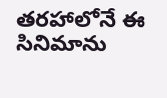తరహాలోనే ఈ సినిమాను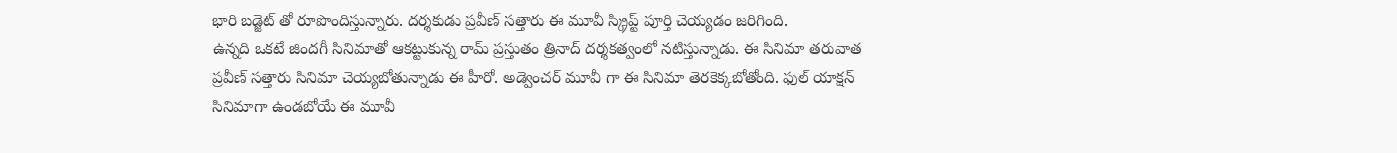భారి బడ్జెట్ తో రూపొందిస్తున్నారు. దర్శకుడు ప్రవీణ్ సత్తారు ఈ మూవీ స్క్రిప్ట్ పూర్తి చెయ్యడం జరిగింది.
ఉన్నది ఒకటే జిందగీ సినిమాతో ఆకట్టుకున్న రామ్ ప్రస్తుతం త్రినాద్ దర్శకత్వంలో నటిస్తున్నాడు. ఈ సినిమా తరువాత ప్రవీణ్ సత్తారు సినిమా చెయ్యబోతున్నాడు ఈ హీరో. అడ్వెంచర్ మూవీ గా ఈ సినిమా తెరకెక్కబోతోంది. ఫుల్ యాక్షన్ సినిమాగా ఉండబోయే ఈ మూవీ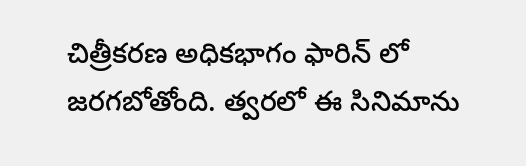చిత్రీకరణ అధికభాగం ఫారిన్ లో జరగబోతోంది. త్వరలో ఈ సినిమాను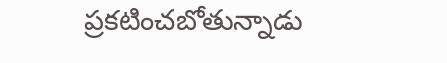ప్రకటించబోతున్నాడు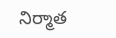నిర్మాత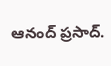ఆనంద్ ప్రసాద్.